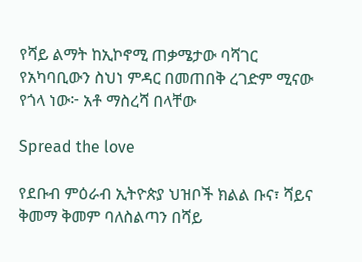የሻይ ልማት ከኢኮኖሚ ጠቃሜታው ባሻገር የአካባቢውን ስህነ ምዳር በመጠበቅ ረገድም ሚናው የጎላ ነው፦ አቶ ማስረሻ በላቸው

Spread the love

የደቡብ ምዕራብ ኢትዮጵያ ህዝቦች ክልል ቡና፣ ሻይና ቅመማ ቅመም ባለስልጣን በሻይ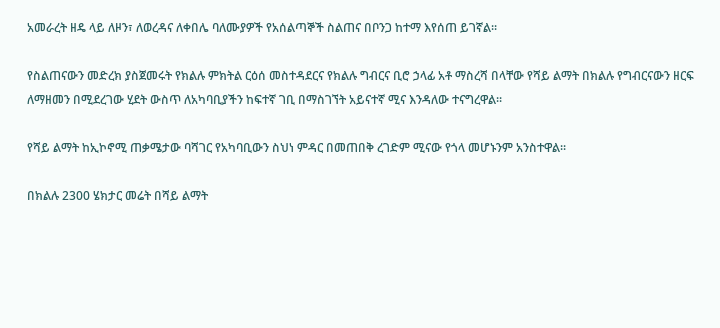አመራረት ዘዴ ላይ ለዞን፣ ለወረዳና ለቀበሌ ባለሙያዎች የአሰልጣኞች ስልጠና በቦንጋ ከተማ እየሰጠ ይገኛል፡፡

የስልጠናውን መድረክ ያስጀመሩት የክልሉ ምክትል ርዕሰ መስተዳደርና የክልሉ ግብርና ቢሮ ኃላፊ አቶ ማስረሻ በላቸው የሻይ ልማት በክልሉ የግብርናውን ዘርፍ ለማዘመን በሚደረገው ሂደት ውስጥ ለአካባቢያችን ከፍተኛ ገቢ በማስገኘት አይናተኛ ሚና እንዳለው ተናግረዋል፡፡

የሻይ ልማት ከኢኮኖሚ ጠቃሜታው ባሻገር የአካባቢውን ስህነ ምዳር በመጠበቅ ረገድም ሚናው የጎላ መሆኑንም አንስተዋል፡፡

በክልሉ 2300 ሄክታር መሬት በሻይ ልማት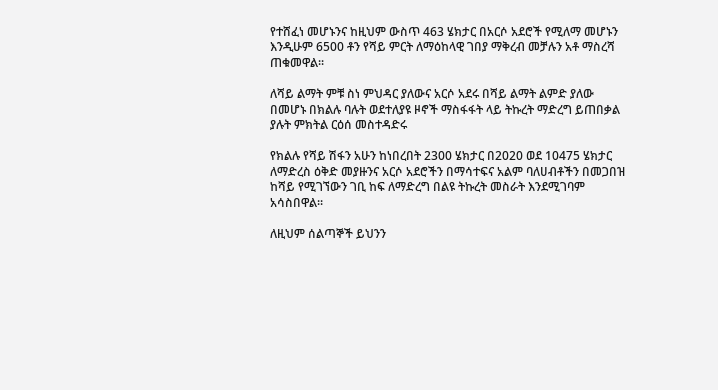የተሸፈነ መሆኑንና ከዚህም ውስጥ 463 ሄክታር በአርሶ አደሮች የሚለማ መሆኑን እንዲሁም 6500 ቶን የሻይ ምርት ለማዕከላዊ ገበያ ማቅረብ መቻሉን አቶ ማስረሻ ጠቁመዋል፡፡

ለሻይ ልማት ምቹ ስነ ምህዳር ያለውና አርሶ አደሩ በሻይ ልማት ልምድ ያለው በመሆኑ በክልሉ ባሉት ወደተለያዩ ዞኖች ማስፋፋት ላይ ትኩረት ማድረግ ይጠበቃል ያሉት ምክትል ርዕሰ መስተዳድሩ

የክልሉ የሻይ ሽፋን አሁን ከነበረበት 2300 ሄክታር በ2020 ወደ 10475 ሄክታር ለማድረስ ዕቅድ መያዙንና አርሶ አደሮችን በማሳተፍና አልም ባለሀብቶችን በመጋበዝ ከሻይ የሚገኘውን ገቢ ከፍ ለማድረግ በልዩ ትኩረት መስራት እንደሚገባም አሳስበዋል፡፡

ለዚህም ሰልጣኞች ይህንን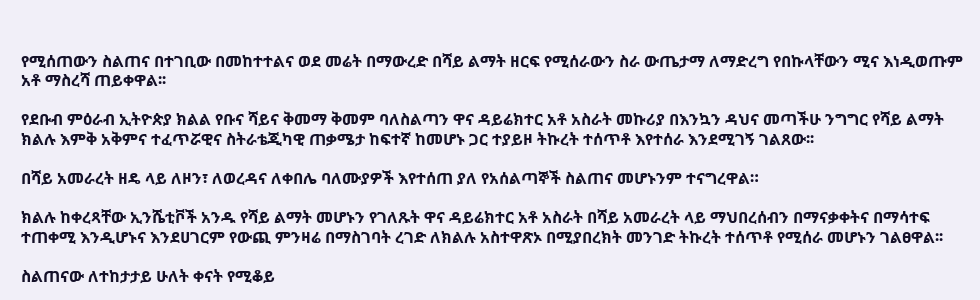የሚሰጠውን ስልጠና በተገቢው በመከተተልና ወደ መሬት በማውረድ በሻይ ልማት ዘርፍ የሚሰራውን ስራ ውጤታማ ለማድረግ የበኩላቸውን ሚና እነዲወጡም አቶ ማስረሻ ጠይቀዋል፡፡

የደቡብ ምዕራብ ኢትዮጵያ ክልል የቡና ሻይና ቅመማ ቅመም ባለስልጣን ዋና ዳይሬክተር አቶ አስራት መኩሪያ በእንኳን ዳህና መጣችሁ ንግግር የሻይ ልማት ክልሉ እምቅ አቅምና ተፈጥሯዊና ስትራቴጂካዊ ጠቃሜታ ከፍተኛ ከመሆኑ ጋር ተያይዞ ትኩረት ተሰጥቶ እየተሰራ እንደሚገኝ ገልጸው፡፡

በሻይ አመራረት ዘዴ ላይ ለዞን፣ ለወረዳና ለቀበሌ ባለሙያዎች እየተሰጠ ያለ የአሰልጣኞች ስልጠና መሆኑንም ተናግረዋል።

ክልሉ ከቀረጻቸው ኢንሼቲቮች አንዱ የሻይ ልማት መሆኑን የገለጹት ዋና ዳይሬክተር አቶ አስራት በሻይ አመራረት ላይ ማህበረሰብን በማናቃቀትና በማሳተፍ ተጠቀሚ እንዲሆኑና እንደሀገርም የውጪ ምንዛሬ በማስገባት ረገድ ለክልሉ አስተዋጽኦ በሚያበረክት መንገድ ትኩረት ተሰጥቶ የሚሰራ መሆኑን ገልፀዋል፡፡

ስልጠናው ለተከታታይ ሁለት ቀናት የሚቆይ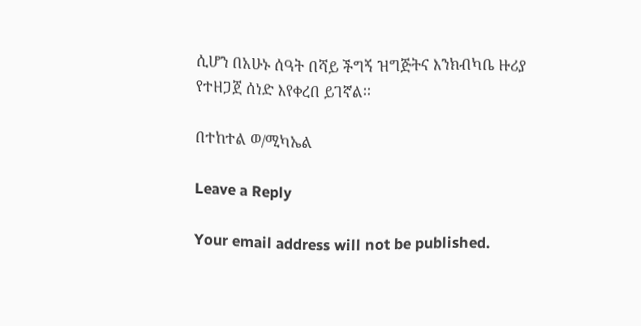ሲሆን በአሁኑ ሰዓት በሻይ ችግኝ ዝግጅትና እንክብካቤ ዙሪያ የተዘጋጀ ሰነድ እየቀረበ ይገኛል፡፡

በተከተል ወ/ሚካኤል

Leave a Reply

Your email address will not be published.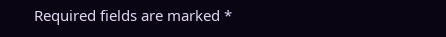Required fields are marked *